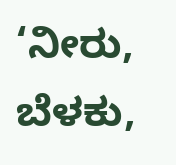‘ನೀರು, ಬೆಳಕು,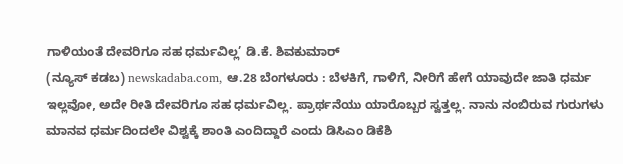ಗಾಳಿಯಂತೆ ದೇವರಿಗೂ ಸಹ ಧರ್ಮವಿಲ್ಲ’ ಡಿ.ಕೆ. ಶಿವಕುಮಾರ್
(ನ್ಯೂಸ್ ಕಡಬ) newskadaba.com, ಆ.28 ಬೆಂಗಳೂರು : ಬೆಳಕಿಗೆ, ಗಾಳಿಗೆ, ನೀರಿಗೆ ಹೇಗೆ ಯಾವುದೇ ಜಾತಿ ಧರ್ಮ ಇಲ್ಲವೋ, ಅದೇ ರೀತಿ ದೇವರಿಗೂ ಸಹ ಧರ್ಮವಿಲ್ಲ. ಪ್ರಾರ್ಥನೆಯು ಯಾರೊಬ್ಬರ ಸ್ವತ್ತಲ್ಲ. ನಾನು ನಂಬಿರುವ ಗುರುಗಳು ಮಾನವ ಧರ್ಮದಿಂದಲೇ ವಿಶ್ವಕ್ಕೆ ಶಾಂತಿ ಎಂದಿದ್ದಾರೆ ಎಂದು ಡಿಸಿಎಂ ಡಿಕೆಶಿ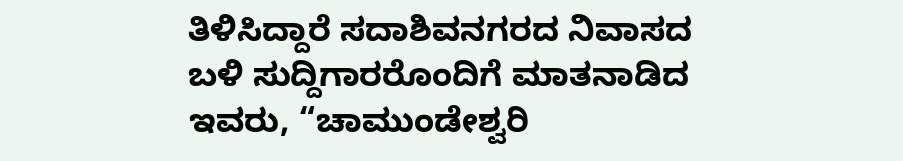ತಿಳಿಸಿದ್ದಾರೆ ಸದಾಶಿವನಗರದ ನಿವಾಸದ ಬಳಿ ಸುದ್ದಿಗಾರರೊಂದಿಗೆ ಮಾತನಾಡಿದ ಇವರು, “ಚಾಮುಂಡೇಶ್ವರಿ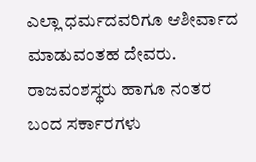ಎಲ್ಲಾ ಧರ್ಮದವರಿಗೂ ಆಶೀರ್ವಾದ ಮಾಡುವಂತಹ ದೇವರು. ರಾಜವಂಶಸ್ಥರು ಹಾಗೂ ನಂತರ ಬಂದ ಸರ್ಕಾರಗಳು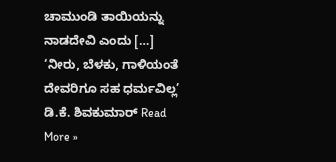ಚಾಮುಂಡಿ ತಾಯಿಯನ್ನು ನಾಡದೇವಿ ಎಂದು […]
‘ನೀರು, ಬೆಳಕು, ಗಾಳಿಯಂತೆ ದೇವರಿಗೂ ಸಹ ಧರ್ಮವಿಲ್ಲ’ ಡಿ.ಕೆ. ಶಿವಕುಮಾರ್ Read More »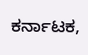ಕರ್ನಾಟಕ,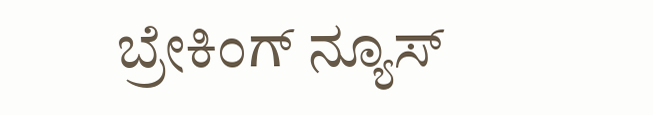ಬ್ರೇಕಿಂಗ್ ನ್ಯೂಸ್